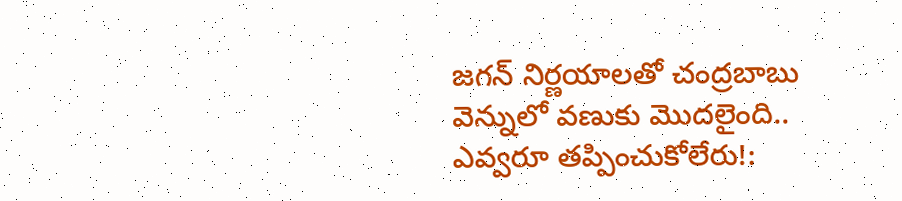జగన్ నిర్ణయాలతో చంద్రబాబు వెన్నులో వణుకు మొదలైంది.. ఎవ్వరూ తప్పించుకోలేరు!: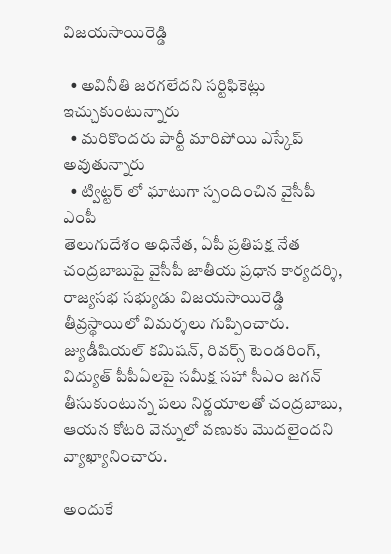విజయసాయిరెడ్డి

  • అవినీతి జరగలేదని సర్టిఫికెట్లు ఇచ్చుకుంటున్నారు
  • మరికొందరు పార్టీ మారిపోయి ఎస్కేప్ అవుతున్నారు
  • ట్విట్టర్ లో ఘాటుగా స్పందించిన వైసీపీ ఎంపీ
తెలుగుదేశం అధినేత, ఏపీ ప్రతిపక్ష నేత చంద్రబాబుపై వైసీపీ జాతీయ ప్రధాన కార్యదర్శి, రాజ్యసభ సభ్యుడు విజయసాయిరెడ్డి తీవ్రస్థాయిలో విమర్శలు గుప్పించారు. జ్యుడీషియల్ కమిషన్, రివర్స్ టెండరింగ్, విద్యుత్ పీపీఏలపై సమీక్ష సహా సీఎం జగన్ తీసుకుంటున్న పలు నిర్ణయాలతో చంద్రబాబు, ఆయన కోటరి వెన్నులో వణుకు మొదలైందని వ్యాఖ్యానించారు.

అందుకే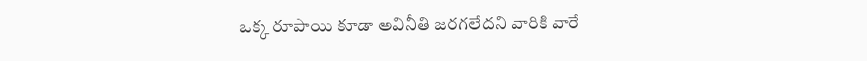ఒక్క రూపాయి కూడా అవినీతి జరగలేదని వారికి వారే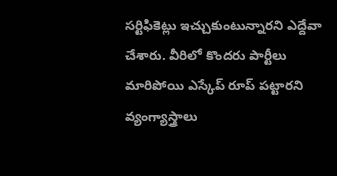సర్టిఫికెట్లు ఇచ్చుకుంటున్నారని ఎద్దేవా చేశారు. వీరిలో కొందరు పార్టీలు మారిపోయి ఎస్కేప్ రూప్ పట్టారని వ్యంగ్యాస్త్రాలు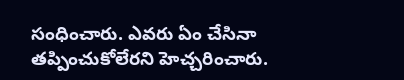సంధించారు. ఎవరు ఏం చేసినా తప్పించుకోలేరని హెచ్చరించారు.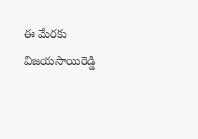ఈ మేరకు విజయసాయిరెడ్డి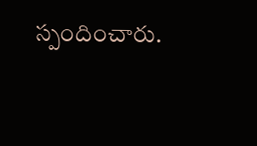స్పందించారు.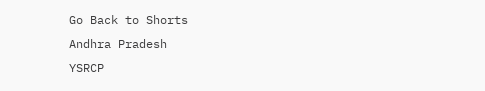Go Back to Shorts
Andhra Pradesh
YSRCP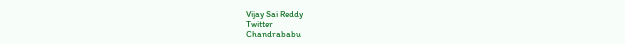Vijay Sai Reddy
Twitter
Chandrababu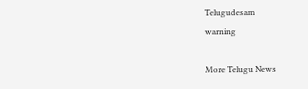Telugudesam
warning

More Telugu News